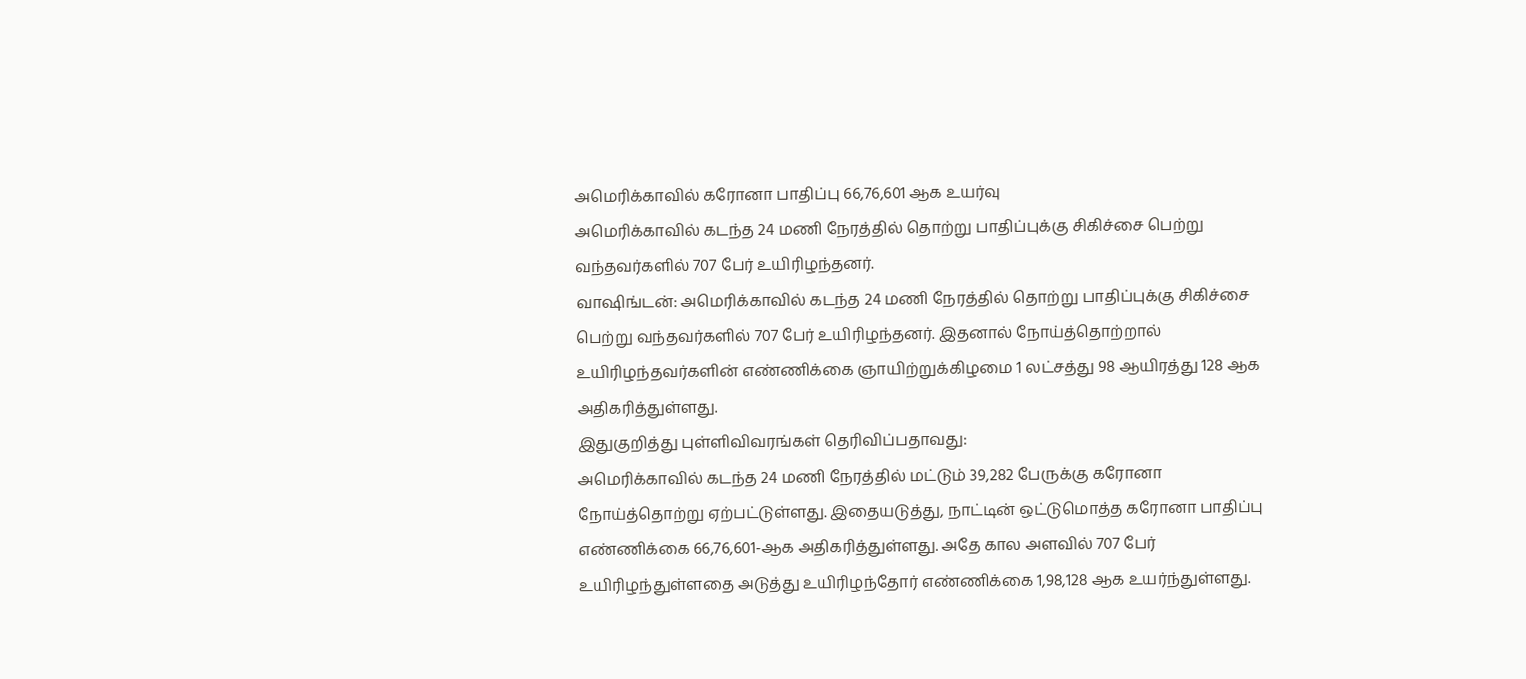அமெரிக்காவில் கரோனா பாதிப்பு 66,76,601 ஆக உயர்வு
அமெரிக்காவில் கடந்த 24 மணி நேரத்தில் தொற்று பாதிப்புக்கு சிகிச்சை பெற்று வந்தவர்களில் 707 பேர் உயிரிழந்தனர்.
வாஷிங்டன்: அமெரிக்காவில் கடந்த 24 மணி நேரத்தில் தொற்று பாதிப்புக்கு சிகிச்சை பெற்று வந்தவர்களில் 707 பேர் உயிரிழந்தனர். இதனால் நோய்த்தொற்றால் உயிரிழந்தவர்களின் எண்ணிக்கை ஞாயிற்றுக்கிழமை 1 லட்சத்து 98 ஆயிரத்து 128 ஆக அதிகரித்துள்ளது.
இதுகுறித்து புள்ளிவிவரங்கள் தெரிவிப்பதாவது:
அமெரிக்காவில் கடந்த 24 மணி நேரத்தில் மட்டும் 39,282 பேருக்கு கரோனா நோய்த்தொற்று ஏற்பட்டுள்ளது. இதையடுத்து, நாட்டின் ஒட்டுமொத்த கரோனா பாதிப்பு எண்ணிக்கை 66,76,601-ஆக அதிகரித்துள்ளது. அதே கால அளவில் 707 பேர் உயிரிழந்துள்ளதை அடுத்து உயிரிழந்தோர் எண்ணிக்கை 1,98,128 ஆக உயர்ந்துள்ளது.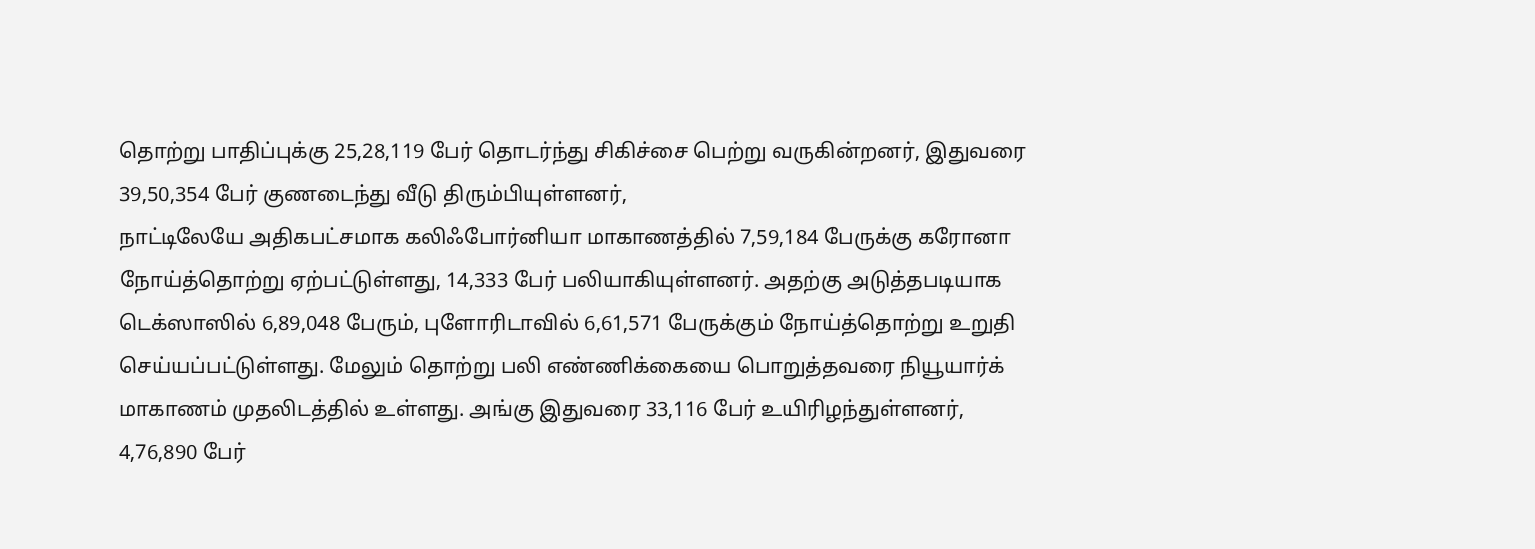தொற்று பாதிப்புக்கு 25,28,119 பேர் தொடர்ந்து சிகிச்சை பெற்று வருகின்றனர், இதுவரை 39,50,354 பேர் குணடைந்து வீடு திரும்பியுள்ளனர்,
நாட்டிலேயே அதிகபட்சமாக கலிஃபோர்னியா மாகாணத்தில் 7,59,184 பேருக்கு கரோனா நோய்த்தொற்று ஏற்பட்டுள்ளது, 14,333 பேர் பலியாகியுள்ளனர். அதற்கு அடுத்தபடியாக டெக்ஸாஸில் 6,89,048 பேரும், புளோரிடாவில் 6,61,571 பேருக்கும் நோய்த்தொற்று உறுதி செய்யப்பட்டுள்ளது. மேலும் தொற்று பலி எண்ணிக்கையை பொறுத்தவரை நியூயார்க் மாகாணம் முதலிடத்தில் உள்ளது. அங்கு இதுவரை 33,116 பேர் உயிரிழந்துள்ளனர், 4,76,890 பேர்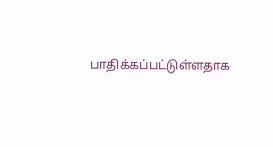பாதிக்கப்பட்டுள்ளதாக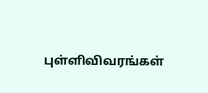புள்ளிவிவரங்கள்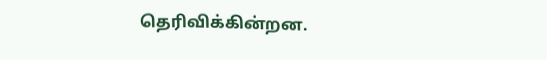தெரிவிக்கின்றன.